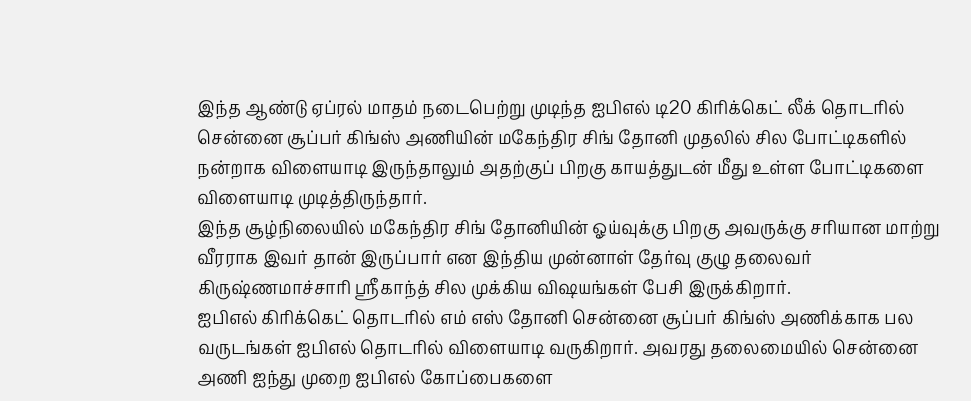இந்த ஆண்டு ஏப்ரல் மாதம் நடைபெற்று முடிந்த ஐபிஎல் டி20 கிரிக்கெட் லீக் தொடரில் சென்னை சூப்பர் கிங்ஸ் அணியின் மகேந்திர சிங் தோனி முதலில் சில போட்டிகளில் நன்றாக விளையாடி இருந்தாலும் அதற்குப் பிறகு காயத்துடன் மீது உள்ள போட்டிகளை விளையாடி முடித்திருந்தார்.
இந்த சூழ்நிலையில் மகேந்திர சிங் தோனியின் ஓய்வுக்கு பிறகு அவருக்கு சரியான மாற்று வீரராக இவர் தான் இருப்பார் என இந்திய முன்னாள் தேர்வு குழு தலைவர் கிருஷ்ணமாச்சாரி ஸ்ரீகாந்த் சில முக்கிய விஷயங்கள் பேசி இருக்கிறார்.
ஐபிஎல் கிரிக்கெட் தொடரில் எம் எஸ் தோனி சென்னை சூப்பர் கிங்ஸ் அணிக்காக பல வருடங்கள் ஐபிஎல் தொடரில் விளையாடி வருகிறார். அவரது தலைமையில் சென்னை அணி ஐந்து முறை ஐபிஎல் கோப்பைகளை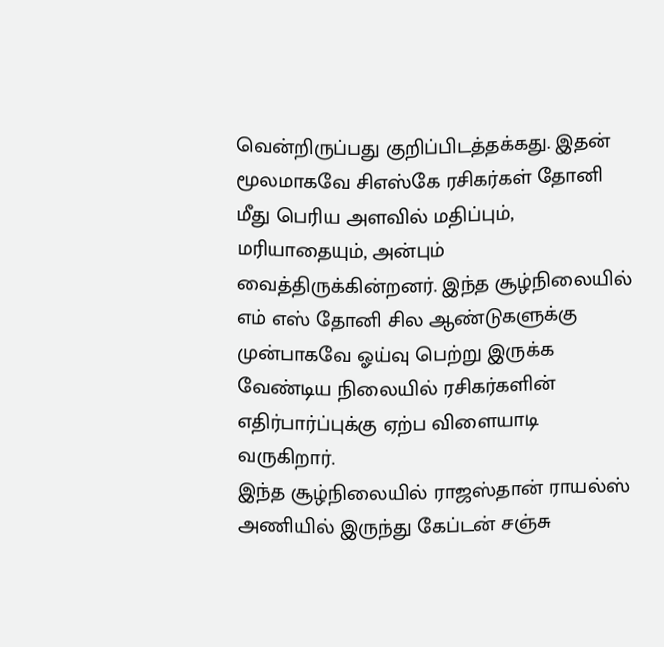வென்றிருப்பது குறிப்பிடத்தக்கது. இதன் மூலமாகவே சிஎஸ்கே ரசிகர்கள் தோனி மீது பெரிய அளவில் மதிப்பும், மரியாதையும், அன்பும் வைத்திருக்கின்றனர். இந்த சூழ்நிலையில் எம் எஸ் தோனி சில ஆண்டுகளுக்கு முன்பாகவே ஓய்வு பெற்று இருக்க வேண்டிய நிலையில் ரசிகர்களின் எதிர்பார்ப்புக்கு ஏற்ப விளையாடி வருகிறார்.
இந்த சூழ்நிலையில் ராஜஸ்தான் ராயல்ஸ் அணியில் இருந்து கேப்டன் சஞ்சு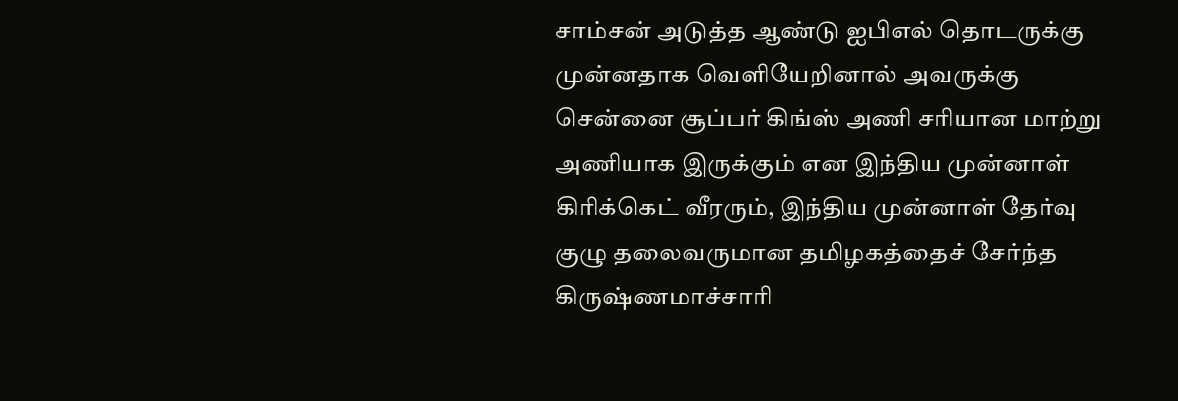சாம்சன் அடுத்த ஆண்டு ஐபிஎல் தொடருக்கு முன்னதாக வெளியேறினால் அவருக்கு சென்னை சூப்பர் கிங்ஸ் அணி சரியான மாற்று அணியாக இருக்கும் என இந்திய முன்னாள் கிரிக்கெட் வீரரும், இந்திய முன்னாள் தேர்வு குழு தலைவருமான தமிழகத்தைச் சேர்ந்த கிருஷ்ணமாச்சாரி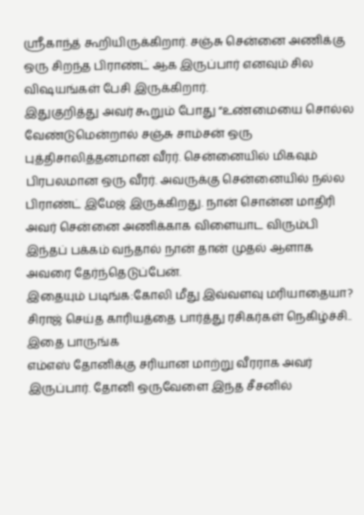ஸ்ரீகாந்த் கூறியிருக்கிறார். சஞ்சு சென்னை அணிக்கு ஒரு சிறந்த பிராண்ட் ஆக இருப்பார் எனவும் சில விஷயங்கள் பேசி இருக்கிறார்.
இதுகுறித்து அவர் கூறும் போது “உண்மையை சொல்ல வேண்டுமென்றால் சஞ்சு சாம்சன் ஒரு புத்திசாலித்தனமான வீரர். சென்னையில் மிகவும் பிரபலமான ஒரு வீரர். அவருக்கு சென்னையில் நல்ல பிராண்ட் இமேஜ் இருக்கிறது. நான் சொன்ன மாதிரி அவர் சென்னை அணிக்காக விளையாட விரும்பி இந்தப் பக்கம் வந்தால் நான் தான் முதல் ஆளாக அவரை தேர்ந்தெடுப்பேன்.
இதையும் படிங்க:கோலி மீது இவ்வளவு மரியாதையா? சிராஜ் செய்த காரியத்தை பார்த்து ரசிகர்கள் நெகிழ்ச்சி.. இதை பாருங்க
எம்எஸ் தோனிக்கு சரியான மாற்று வீரராக அவர் இருப்பார். தோனி ஒருவேளை இந்த சீசனில்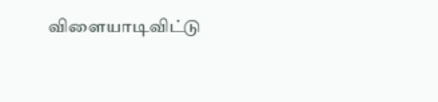விளையாடிவிட்டு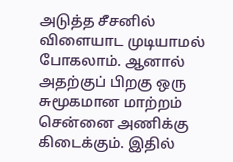அடுத்த சீசனில் விளையாட முடியாமல் போகலாம். ஆனால் அதற்குப் பிறகு ஒரு சுமூகமான மாற்றம் சென்னை அணிக்கு கிடைக்கும். இதில்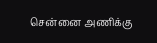சென்னை அணிக்கு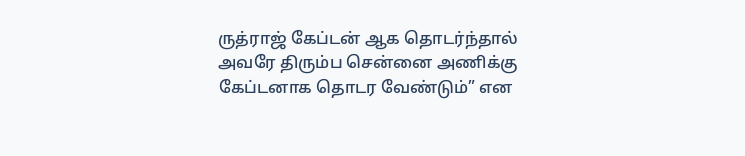ருத்ராஜ் கேப்டன் ஆக தொடர்ந்தால் அவரே திரும்ப சென்னை அணிக்கு கேப்டனாக தொடர வேண்டும்” என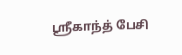ஸ்ரீகாந்த் பேசி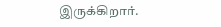இருக்கிறார்.